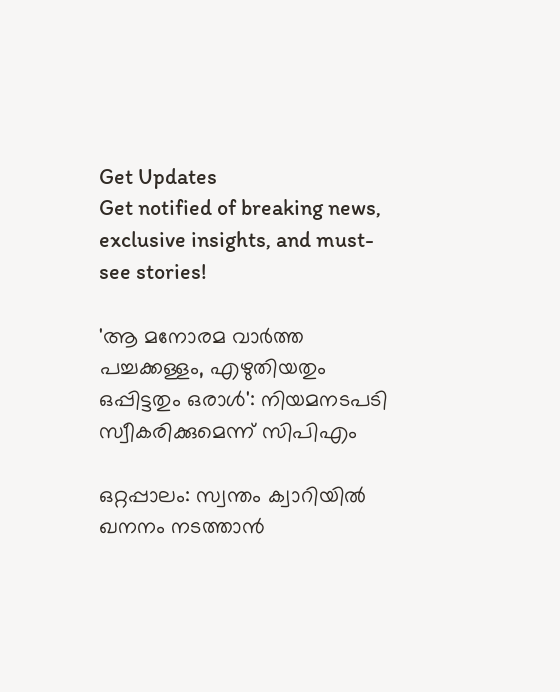Get Updates
Get notified of breaking news, exclusive insights, and must-see stories!

'ആ മനോരമ വാര്‍ത്ത പച്ചക്കള്ളം, എഴുതിയതും ഒപ്പിട്ടതും ഒരാള്‍': നിയമനടപടി സ്വീകരിക്കുമെന്ന് സിപിഎം

ഒറ്റപ്പാലം: സ്വന്തം ക്വാറിയില്‍ ഖനനം നടത്താന്‍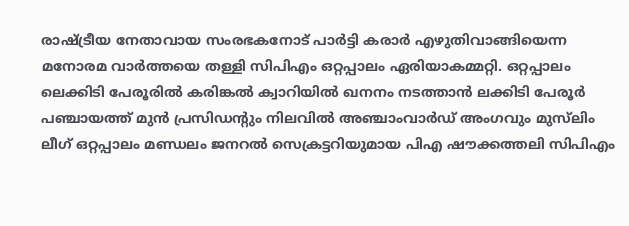രാഷ്ട്രീയ നേതാവായ സംരഭകനോട് പാര്‍ട്ടി കരാര്‍ എഴുതിവാങ്ങിയെന്ന മനോരമ വാര്‍ത്തയെ തള്ളി സിപിഎം ഒറ്റപ്പാലം ഏരിയാകമ്മറ്റി. ഒറ്റപ്പാലം ലെക്കിടി പേരൂരില്‍ കരിങ്കല്‍ ക്വാറിയില്‍ ഖനനം നടത്താന്‍ ലക്കിടി പേരൂർ പഞ്ചായത്ത് മുൻ പ്രസിഡന്റും നിലവിൽ അഞ്ചാംവാർഡ് അംഗവും മുസ്‍ലിം ലീഗ് ഒറ്റപ്പാലം മണ്ഡലം ജനറൽ സെക്രട്ടറിയുമായ പിഎ ഷൗക്കത്തലി സിപിഎം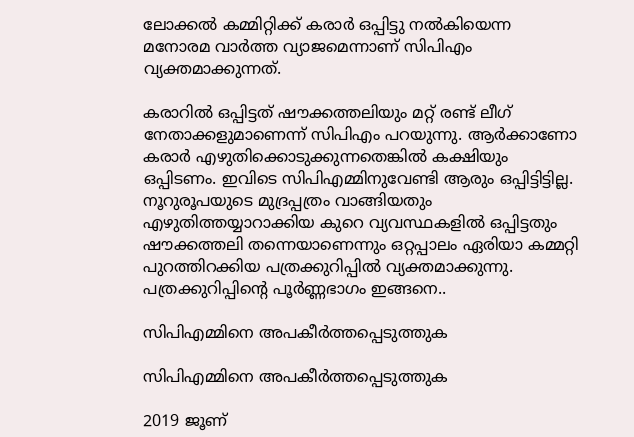ലോക്കല്‍ കമ്മിറ്റിക്ക് കരാര്‍ ഒപ്പിട്ടു നല്‍കിയെന്ന മനോരമ വാര്‍ത്ത വ്യാജമെന്നാണ് സിപിഎം വ്യക്തമാക്കുന്നത്.

കരാറില്‍ ഒപ്പിട്ടത് ഷൗക്കത്തലിയും മറ്റ് രണ്ട് ലീഗ് നേതാക്കളുമാണെന്ന് സിപിഎം പറയുന്നു. ആര്‍ക്കാണോ കരാര്‍ എഴുതിക്കൊടുക്കുന്നതെങ്കില്‍ കക്ഷിയും ഒപ്പിടണം. ഇവിടെ സിപിഎമ്മിനുവേണ്ടി ആരും ഒപ്പിട്ടിട്ടില്ല. നൂറുരൂപയുടെ മുദ്രപ്പത്രം വാങ്ങിയതും എഴുതിത്തയ്യാറാക്കിയ കുറെ വ്യവസ്ഥകളില്‍ ഒപ്പിട്ടതും ഷൗക്കത്തലി തന്നെയാണെന്നും ഒറ്റപ്പാലം ഏരിയാ കമ്മറ്റി പുറത്തിറക്കിയ പത്രക്കുറിപ്പില്‍ വ്യക്തമാക്കുന്നു. പത്രക്കുറിപ്പിന്‍റെ പൂര്‍ണ്ണഭാഗം ഇങ്ങനെ..

സിപിഎമ്മിനെ അപകീർത്തപ്പെടുത്തുക

സിപിഎമ്മിനെ അപകീർത്തപ്പെടുത്തുക

2019 ജൂണ്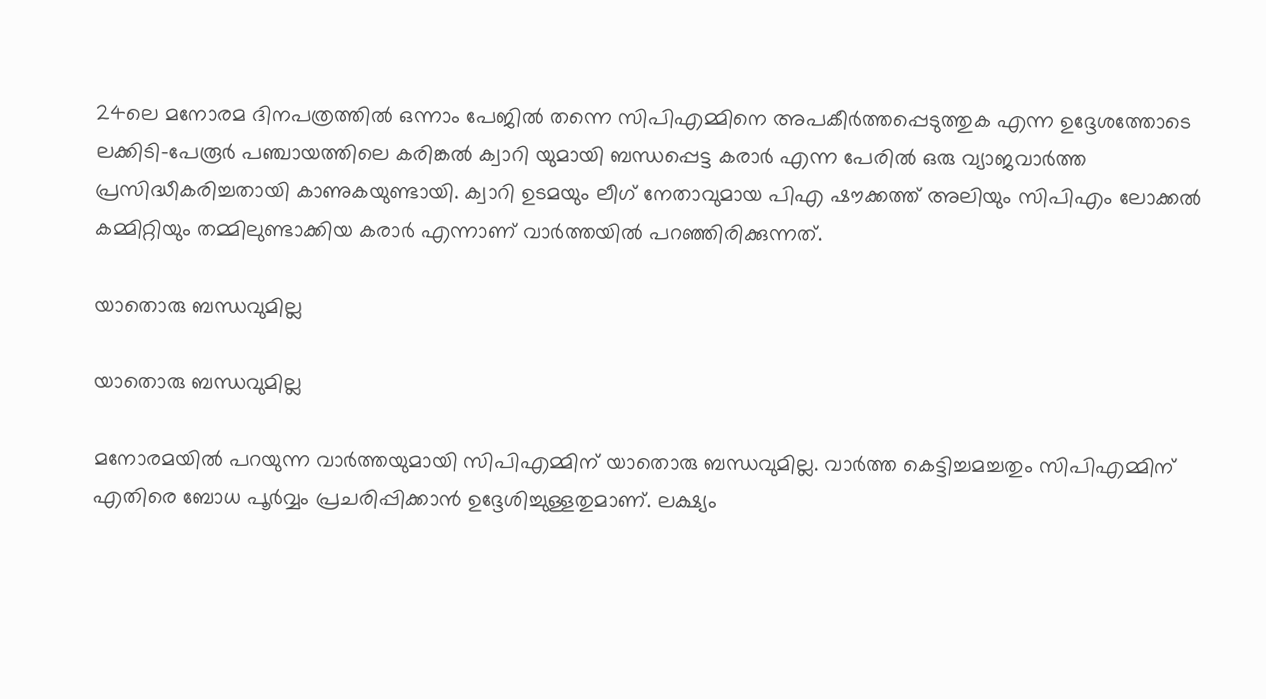24ലെ മനോരമ ദിനപത്രത്തിൽ ഒന്നാം പേജിൽ തന്നെ സിപിഎമ്മിനെ അപകീർത്തപ്പെടുത്തുക എന്ന ഉദ്ദേശത്തോടെ ലക്കിടി-പേരൂർ പഞ്ചായത്തിലെ കരിങ്കൽ ക്വാറി യുമായി ബന്ധപ്പെട്ട കരാർ എന്ന പേരിൽ ഒരു വ്യാജവാർത്ത പ്രസിദ്ധീകരിച്ചതായി കാണുകയുണ്ടായി. ക്വാറി ഉടമയും ലീഗ് നേതാവുമായ പിഎ ഷൗക്കത്ത് അലിയും സിപിഎം ലോക്കൽ കമ്മിറ്റിയും തമ്മിലുണ്ടാക്കിയ കരാർ എന്നാണ് വാർത്തയിൽ പറഞ്ഞിരിക്കുന്നത്.

യാതൊരു ബന്ധവുമില്ല

യാതൊരു ബന്ധവുമില്ല

മനോരമയിൽ പറയുന്ന വാർത്തയുമായി സിപിഎമ്മിന് യാതൊരു ബന്ധവുമില്ല. വാർത്ത കെട്ടിച്ചമച്ചതും സിപിഎമ്മിന് എതിരെ ബോധ പൂർവ്വം പ്രചരിപ്പിക്കാൻ ഉദ്ദേശിച്ചുള്ളതുമാണ്. ലക്ഷ്യം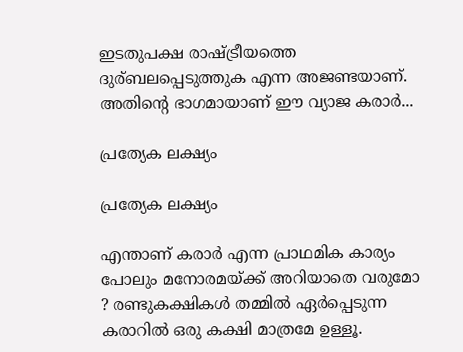ഇടതുപക്ഷ രാഷ്ട്രീയത്തെ ദുര്ബലപ്പെടുത്തുക എന്ന അജണ്ടയാണ്. അതിന്റെ ഭാഗമായാണ് ഈ വ്യാജ കരാർ...

പ്രത്യേക ലക്ഷ്യം

പ്രത്യേക ലക്ഷ്യം

എന്താണ് കരാർ എന്ന പ്രാഥമിക കാര്യം പോലും മനോരമയ്ക്ക് അറിയാതെ വരുമോ ? രണ്ടുകക്ഷികൾ തമ്മിൽ ഏർപ്പെടുന്ന കരാറിൽ ഒരു കക്ഷി മാത്രമേ ഉള്ളൂ.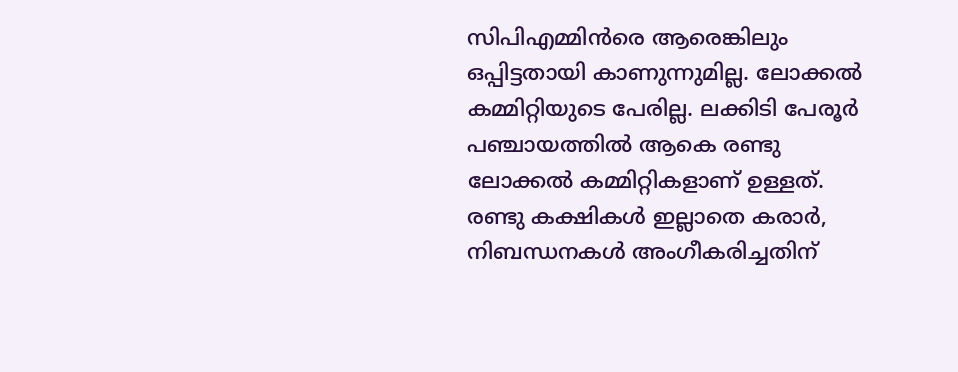സിപിഎമ്മിന്‍രെ ആരെങ്കിലും ഒപ്പിട്ടതായി കാണുന്നുമില്ല. ലോക്കൽ കമ്മിറ്റിയുടെ പേരില്ല. ലക്കിടി പേരൂർ പഞ്ചായത്തിൽ ആകെ രണ്ടു ലോക്കൽ കമ്മിറ്റികളാണ് ഉള്ളത്. രണ്ടു കക്ഷികൾ ഇല്ലാതെ കരാർ, നിബന്ധനകൾ അംഗീകരിച്ചതിന്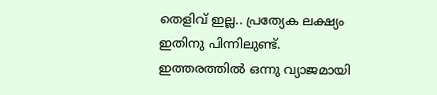തെളിവ് ഇല്ല.. പ്രത്യേക ലക്ഷ്യം ഇതിനു പിന്നിലുണ്ട്. ഇത്തരത്തിൽ ഒന്നു വ്യാജമായി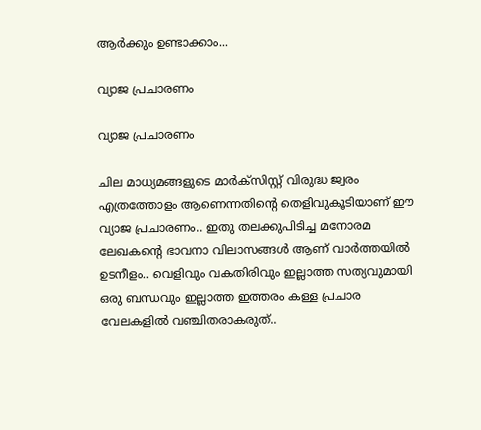ആർക്കും ഉണ്ടാക്കാം...

വ്യാജ പ്രചാരണം

വ്യാജ പ്രചാരണം

ചില മാധ്യമങ്ങളുടെ മാർക്സിസ്റ്റ്‌ വിരുദ്ധ ജ്വരം എത്രത്തോളം ആണെന്നതിന്റെ തെളിവുകൂടിയാണ് ഈ വ്യാജ പ്രചാരണം.. ഇതു തലക്കുപിടിച്ച മനോരമ ലേഖകന്റെ ഭാവനാ വിലാസങ്ങൾ ആണ് വാർത്തയിൽ ഉടനീളം.. വെളിവും വകതിരിവും ഇല്ലാത്ത സത്യവുമായി ഒരു ബന്ധവും ഇല്ലാത്ത ഇത്തരം കള്ള പ്രചാര വേലകളിൽ വഞ്ചിതരാകരുത്..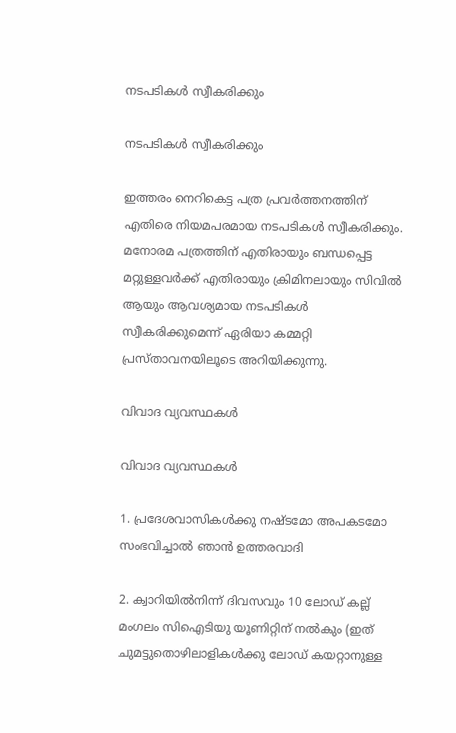നടപടികൾ സ്വീകരിക്കും

നടപടികൾ സ്വീകരിക്കും

ഇത്തരം നെറികെട്ട പത്ര പ്രവർത്തനത്തിന് എതിരെ നിയമപരമായ നടപടികൾ സ്വീകരിക്കും. മനോരമ പത്രത്തിന് എതിരായും ബന്ധപ്പെട്ട മറ്റുള്ളവർക്ക് എതിരായും ക്രിമിനലായും സിവിൽ ആയും ആവശ്യമായ നടപടികൾ സ്വീകരിക്കുമെന്ന് ഏരിയാ കമ്മറ്റി പ്രസ്താവനയിലൂടെ അറിയിക്കുന്നു.

വിവാദ വ്യവസ്ഥകള്‍

വിവാദ വ്യവസ്ഥകള്‍

1. പ്രദേശവാസികൾക്കു നഷ്ടമോ അപകടമോ സംഭവിച്ചാൽ ഞാൻ ഉത്തരവാദി

2. ക്വാറിയിൽനിന്ന് ദിവസവും 10 ലോഡ് കല്ല് മംഗലം സിഐടിയു യൂണിറ്റിന് നൽകും (ഇത് ചുമട്ടുതൊഴിലാളികൾക്കു ലോഡ് കയറ്റാനുള്ള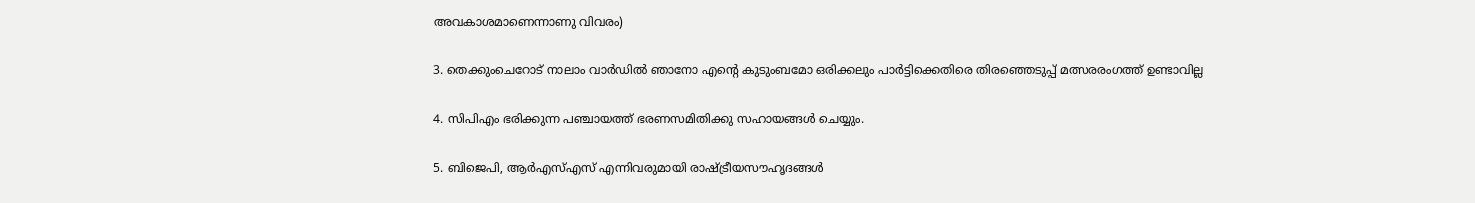അവകാശമാണെന്നാണു വിവരം)

3. തെക്കുംചെറോട് നാലാം വാർഡിൽ ഞാനോ എന്റെ കുടുംബമോ ഒരിക്കലും പാർട്ടിക്കെതിരെ തിരഞ്ഞെടുപ്പ് മത്സരരംഗത്ത് ഉണ്ടാവില്ല

4. സിപിഎം ഭരിക്കുന്ന പഞ്ചായത്ത് ഭരണസമിതിക്കു സഹായങ്ങൾ ചെയ്യും.

5. ബിജെപി, ആർഎസ്എസ് എന്നിവരുമായി രാഷ്ട്രീയസൗഹൃദങ്ങൾ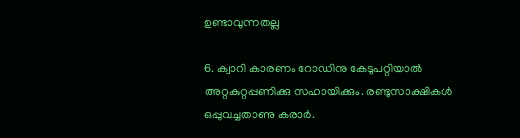ഉണ്ടാവുന്നതല്ല

6. ക്വാറി കാരണം റോഡിനു കേടുപറ്റിയാൽ അറ്റകുറ്റപ്പണിക്കു സഹായിക്കും. രണ്ടുസാക്ഷികൾ ഒപ്പുവച്ചതാണു കരാർ.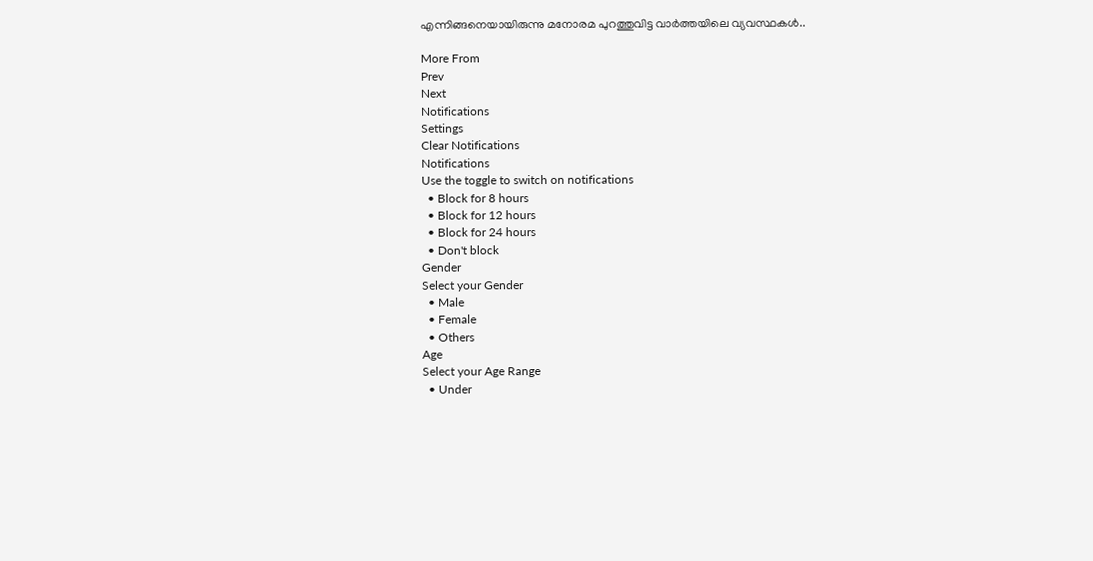എന്നിങ്ങനെയായിരുന്നു മനോരമ പുറത്തുവിട്ട വാര്‍ത്തയിലെ വ്യവസ്ഥകള്‍..

More From
Prev
Next
Notifications
Settings
Clear Notifications
Notifications
Use the toggle to switch on notifications
  • Block for 8 hours
  • Block for 12 hours
  • Block for 24 hours
  • Don't block
Gender
Select your Gender
  • Male
  • Female
  • Others
Age
Select your Age Range
  • Under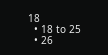18
  • 18 to 25
  • 26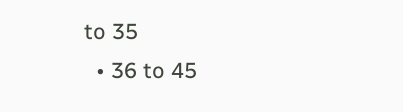to 35
  • 36 to 45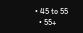• 45 to 55
  • 55+